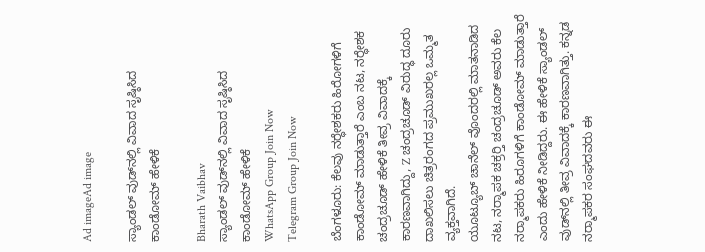Ad imageAd image

ಸ್ಯಾಂಡಲ್ ವುಡ್‌ನಲ್ಲಿ ವಿವಾದ ಸೃಷ್ಠಿಸಿದ ಕಾಂಡೋಮ್ ಹೇಳಿಕೆ

Bharath Vaibhav
ಸ್ಯಾಂಡಲ್ ವುಡ್‌ನಲ್ಲಿ ವಿವಾದ ಸೃಷ್ಠಿಸಿದ ಕಾಂಡೋಮ್ ಹೇಳಿಕೆ
WhatsApp Group Join Now
Telegram Group Join Now

ಬೆಂಗಳೂರು: ಕೆಲವು ನರ‍್ಧೇಶಕರು ಹಿರೋಗಳಿಗೆ ಕಾಂಡೋಮ್ ಮಾಡುತ್ತಾರೆ ಎಂಬ ನಟ, ನರ‍್ಧೇಶಕ ಚಂದ್ರಚೂಡ್ ಹೇಳಿಕೆ ತೀವ್ರ ವಿವಾದಕ್ಕೆ ಕಾರಣವಾಗಿದ್ದು, Z ಚಂದ್ರಚೂಡ್ ವಿರುದ್ಧ ದೂರು ದಾಖಲಿಸಲು ಚಿತ್ರರಂಗದ ಪ್ರಮುಖರಲ್ಲ ಒಮ್ಮತ ವ್ಯಕ್ತವಾಗಿದೆ.
ಯೂಟ್ಯೂಬ್ ಚಾನೆಲ್ ವೊಂದರಲ್ಲಿ ಮಾತನಾಡಿದ ನಟ, ನರ‍್ಮಾಪಕ ಚಕ್ರರ‍್ತಿ ಚಂದ್ರಚೂಡ್ ಅವರು ಕೆಲ ನರ‍್ಮಾಪಕರು ಹಿರೂಗಳಿಗೆ ಕಾಂಡೋಮ್ ಮಾಡುತ್ತಾರೆ ಎಂದು ಹೇಳಿಕೆ ನೀಡಿದ್ದರು. ಈ ಹೇಳಿಕೆ ಸ್ಯಾಂಡಲ್ ವುಡ್‌ನಲ್ಲಿ ತೀವ್ರ ವಿವಾದಕ್ಕೆ ಕಾರಣವಾಗಿತ್ತು. ಕನ್ನಡ ನರ‍್ಮಾಪಕರ ಸಂಘದವರು ಈ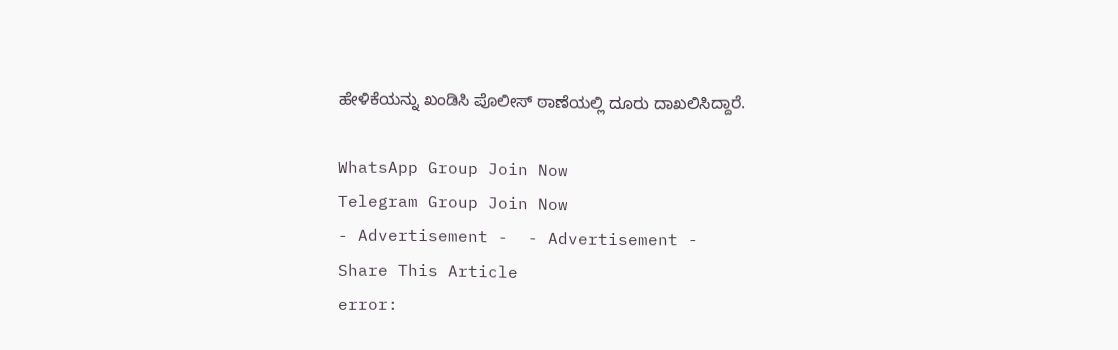ಹೇಳಿಕೆಯನ್ನು ಖಂಡಿಸಿ ಪೊಲೀಸ್ ಠಾಣೆಯಲ್ಲಿ ದೂರು ದಾಖಲಿಸಿದ್ದಾರೆ.

WhatsApp Group Join Now
Telegram Group Join Now
- Advertisement -  - Advertisement -
Share This Article
error: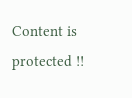Content is protected !!